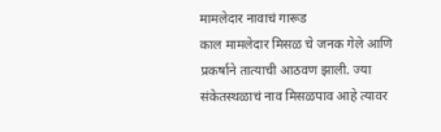मामलेदार नावाचं गारूड
काल मामलेदार मिसळ चे जनक गेले आणि प्रकर्षाने तात्याची आठवण झाली. ज्या संकेतस्थळाचं नाव मिसळपाव आहे त्यावर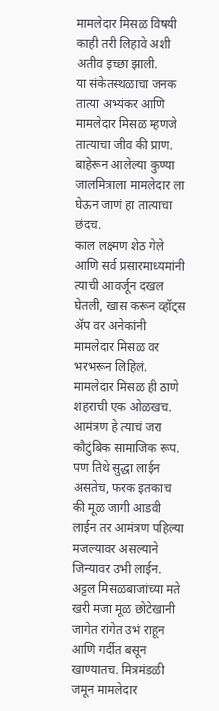मामलेदार मिसळ विषयी काही तरी लिहावे अशी अतीव इच्छा झाली.
या संकेतस्थळाचा जनक तात्या अभ्यंकर आणि मामलेदार मिसळ म्हणजे तात्याचा जीव की प्राण.
बाहेरून आलेल्या कुण्या जालमित्राला मामलेदार ला घेऊन जाणं हा तात्याचा छंदच.
काल लक्ष्मण शेठ गेले आणि सर्व प्रसारमाध्यमांनी त्याची आवर्जून दखल घेतली, खास करून व्हॉट्स ॲप वर अनेकांनी मामलेदार मिसळ वर भरभरून लिहिलं. मामलेदार मिसळ ही ठाणे शहराची एक ओळखच.
आमंत्रण हे त्याचं जरा कौटुंबिक सामाजिक रूप. पण तिथे सुद्धा लाईन असतेच, फरक इतकाच की मूळ जागी आडवी लाईन तर आमंत्रण पहिल्या मजल्यावर असल्याने जिन्यावर उभी लाईन.
अट्टल मिसळबाजांच्या मते खरी मजा मूळ छोटेखानी जागेत रांगेत उभं राहून आणि गर्दीत बसून खाण्यातच. मित्रमंडळी जमून मामलेदार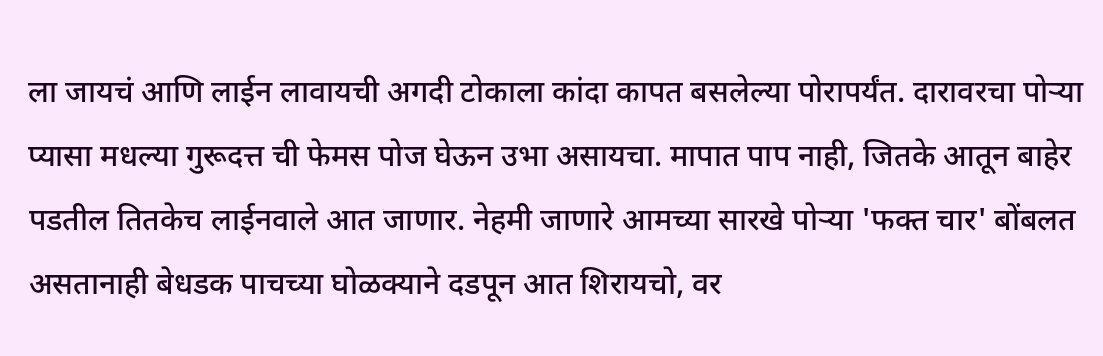ला जायचं आणि लाईन लावायची अगदी टोकाला कांदा कापत बसलेल्या पोरापर्यंत. दारावरचा पोऱ्या प्यासा मधल्या गुरूदत्त ची फेमस पोज घेऊन उभा असायचा. मापात पाप नाही, जितके आतून बाहेर पडतील तितकेच लाईनवाले आत जाणार. नेहमी जाणारे आमच्या सारखे पोऱ्या 'फक्त चार' बोंबलत असतानाही बेधडक पाचच्या घोळक्याने दडपून आत शिरायचो, वर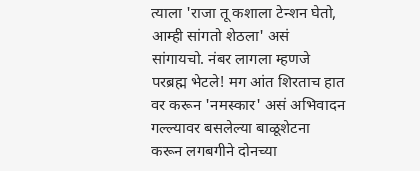त्याला 'राजा तू कशाला टेन्शन घेतो, आम्ही सांगतो शेठला' असं सांगायचो. नंबर लागला म्हणजे परब्रह्म भेटले! मग आंत शिरताच हात वर करून 'नमस्कार' असं अभिवादन गल्ल्यावर बसलेल्या बाळूशेटना करून लगबगीने दोनच्या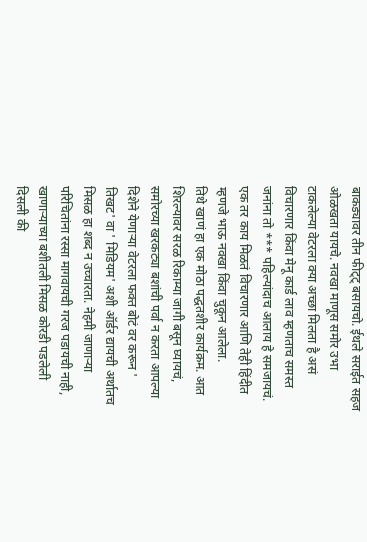बाकड्यावर तीन फीट्ट् बसायचो. ईथले सराईत सहज ओळखता यायचे. नवखा माणूस समोर उभा टाकलेल्या वेटरला क्या अच्छा मिलता है असं विचारणार किंवा मेनू कार्ड लाव म्हणताच समस्त जनांना तो *** पहिल्यांदाच आलाय हे समजायचं. एक तर काय मिळतं विचारणार आणि तेही हिंदीत म्हणजे भाऊ नवखा किंवा चुकून आलेला.
तिथे खाणं हा एक मोठा पद्धतशीर कार्यक्रम. आत शिरल्यावर सरळ रिकाम्या जागी बसून घ्यायचं, समोरच्या खरकट्या बशांची पर्वा न करता आपल्या दिशेने येणाऱ्या वेटरला फक्त बोटं वर करून ' तिखट' वा ' मिडियम' अशी ऑर्डर द्यायची अर्थातच मिसळ हा शब्द न उच्चारता. नेहमी जाणाऱ्या परिचितांना रस्सा मागवायची गरज पडायची नाही, खाणाऱ्याच्या बशीतली मिसळ कोरडी पडलेली दिसली की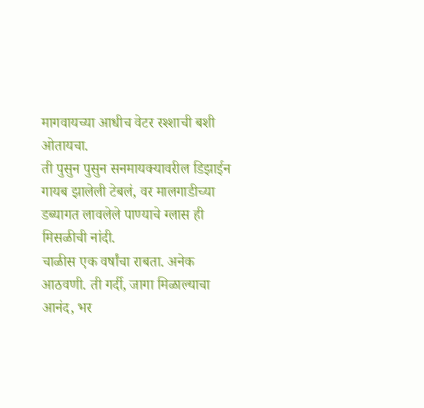मागवायच्या आधीच वेटर रश्शाची बशी ओतायचा.
ती पुसुन पुसुन सनमायक्यावरील डिझाईन गायब झालेली टेबलं, वर मालगाडीच्या डब्यागत लावलेले पाण्याचे ग्लास ही मिसळीची नांदी.
चाळीस एक वर्षांचा राबता. अनेक आठवणी. ती गर्दी, जागा मिळाल्याचा आनंद, भर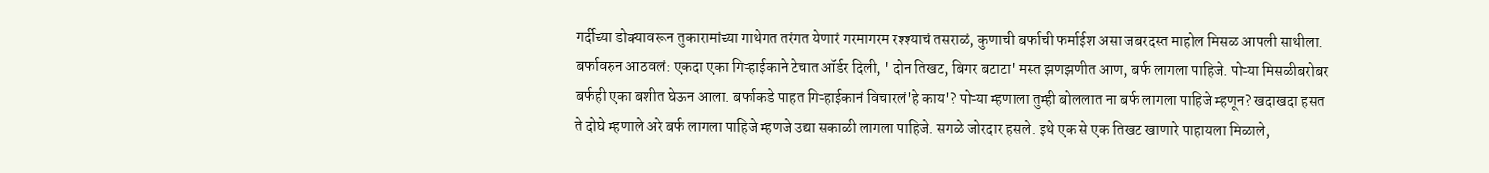गर्दीच्या डोक्यावरून तुकारामांच्या गाथेगत तरंगत येणारं गरमागरम रश्श्याचं तसराळं, कुणाची बर्फाची फर्माईश असा जबरदस्त माहोल मिसळ आपली साथीला. बर्फावरुन आठवलं: एकदा एका गिऱ्हाईकाने टेचात ऑर्डर दिली, ' दोन तिखट, बिगर बटाटा' मस्त झणझणीत आण, बर्फ लागला पाहिजे. पोऱ्या मिसळीबरोबर बर्फही एका बशीत घेऊन आला. बर्फाकडे पाहत गिऱ्हाईकानं विचारलं'हे काय'? पोऱ्या म्हणाला तुम्ही बोललात ना बर्फ लागला पाहिजे म्हणून? खदाखदा हसत ते दोघे म्हणाले अरे बर्फ लागला पाहिजे म्हणजे उद्या सकाळी लागला पाहिजे. सगळे जोरदार हसले. इथे एक से एक तिखट खाणारे पाहायला मिळाले,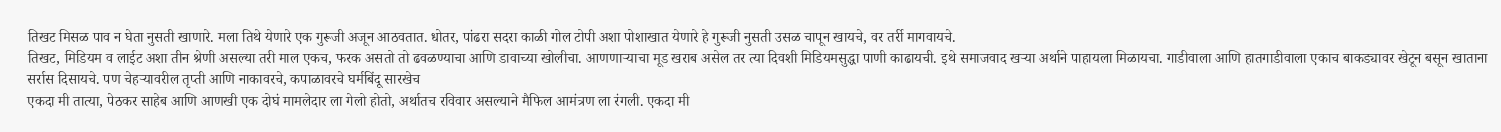तिखट मिसळ पाव न घेता नुसती खाणारे. मला तिथे येणारे एक गुरूजी अजून आठवतात. धोतर, पांढरा सदरा काळी गोल टोपी अशा पोशाखात येणारे हे गुरूजी नुसती उसळ चापून खायचे, वर तर्री मागवायचे.
तिखट, मिडियम व लाईट अशा तीन श्रेणी असल्या तरी माल एकच, फरक असतो तो ढवळण्याचा आणि डावाच्या खोलीचा. आणणाऱ्याचा मूड खराब असेल तर त्या दिवशी मिडियमसुद्धा पाणी काढायची. इथे समाजवाद खऱ्या अर्थाने पाहायला मिळायचा. गाडीवाला आणि हातगाडीवाला एकाच बाकड्यावर खेटून बसून खाताना सर्रास दिसायचे. पण चेहऱ्यावरील तृप्ती आणि नाकावरचे, कपाळावरचे घर्मबिंदू सारखेच
एकदा मी तात्या, पेठकर साहेब आणि आणखी एक दोघं मामलेदार ला गेलो होतो, अर्थातच रविवार असल्याने मैफिल आमंत्रण ला रंगली. एकदा मी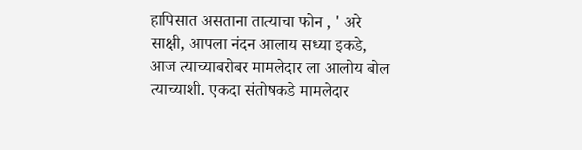हापिसात असताना तात्याचा फोन , ' अरे साक्षी, आपला नंदन आलाय सध्या इकडे, आज त्याच्याबरोबर मामलेदार ला आलोय बोल त्याच्याशी. एकदा संतोषकडे मामलेदार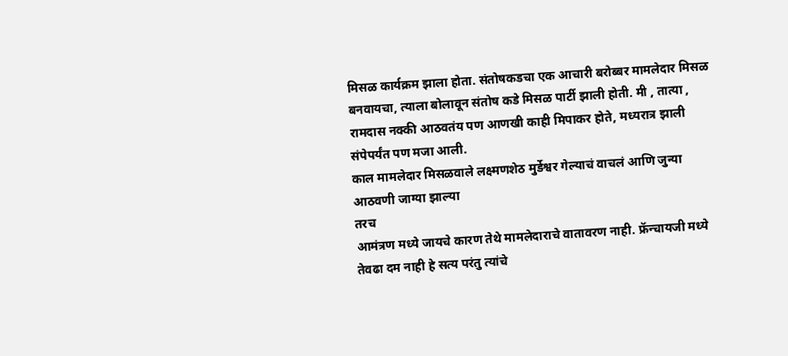मिसळ कार्यक्रम झाला होता. संतोषकडचा एक आचारी बरोब्बर मामलेदार मिसळ बनवायचा, त्याला बोलावून संतोष कडे मिसळ पार्टी झाली होती. मी , तात्या , रामदास नक्की आठवतंय पण आणखी काही मिपाकर होते, मध्यरात्र झाली संपेपर्यंत पण मजा आली.
काल मामलेदार मिसळवाले लक्ष्मणशेठ मुर्डेश्वर गेल्याचं वाचलं आणि जुन्या आठवणी जाग्या झाल्या
तरच
आमंत्रण मध्ये जायचे कारण तेथे मामलेदाराचे वातावरण नाही. फ्रॅन्चायजी मध्ये तेवढा दम नाही हे सत्य परंतु त्यांचे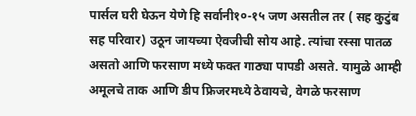पार्सल घरी घेऊन येणे हि सर्वानी१०-१५ जण असतील तर ( सह कुटुंब सह परिवार) उठून जायच्या ऐवजीची सोय आहे. त्यांचा रस्सा पातळ असतो आणि फरसाण मध्ये फक्त गाठ्या पापडी असते. यामुळे आम्ही अमूलचे ताक आणि डीप फ्रिजरमध्ये ठेवायचे, वेगळे फरसाण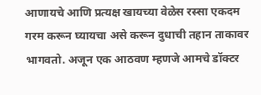आणायचे आणि प्रत्यक्ष खायच्या वेळेस रस्सा एकदम गरम करून घ्यायचा असे करून दुधाची तहान ताकावर भागवतो. अजून एक आठवण म्हणजे आमचे डॉक्टर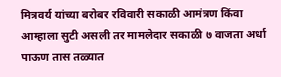मित्रवर्य यांच्या बरोबर रविवारी सकाळी आमंत्रण किंवा आम्हाला सुटी असली तर मामलेदार सकाळी ७ वाजता अर्धा पाऊण तास तळ्यात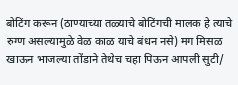बोटिंग करून (ठाण्याच्या तळ्याचे बोटिंगची मालक हे त्याचे रुग्ण असल्यामुळे वेळ काळ याचे बंधन नसे) मग मिसळ खाऊन भाजल्या तोंडाने तेथेच चहा पिऊन आपली सुटी/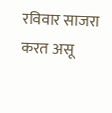रविवार साजरा करत असू